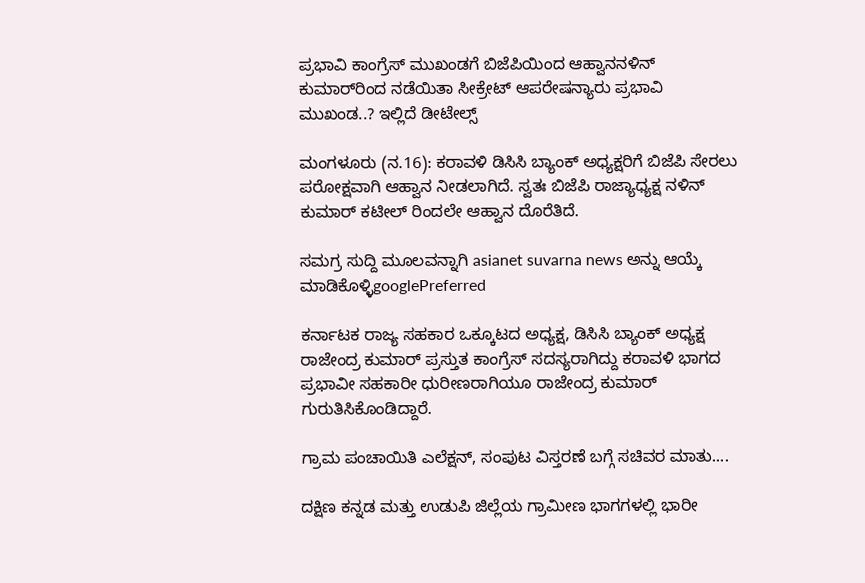ಪ್ರಭಾವಿ ಕಾಂಗ್ರೆಸ್ ಮುಖಂಡಗೆ ಬಿಜೆಪಿಯಿಂದ ಆಹ್ವಾನನಳಿನ್ ಕುಮಾರ್‌ರಿಂದ ನಡೆಯಿತಾ ಸೀಕ್ರೇಟ್ ಆಪರೇಷನ್ಯಾರು ಪ್ರಭಾವಿ ಮುಖಂಡ..? ಇಲ್ಲಿದೆ ಡೀಟೇಲ್ಸ್

ಮಂಗಳೂರು (ನ.16): ಕರಾವಳಿ ಡಿಸಿಸಿ ಬ್ಯಾಂಕ್ ಅಧ್ಯಕ್ಷರಿಗೆ ಬಿಜೆಪಿ ಸೇರಲು ಪರೋಕ್ಷವಾಗಿ ಆಹ್ವಾನ ನೀಡಲಾಗಿದೆ. ಸ್ವತಃ ಬಿಜೆಪಿ ರಾಜ್ಯಾಧ್ಯಕ್ಷ ನಳಿನ್ ಕುಮಾರ್ ಕಟೀಲ್ ರಿಂದಲೇ ಆಹ್ವಾನ ದೊರೆತಿದೆ.

ಸಮಗ್ರ ಸುದ್ದಿ ಮೂಲವನ್ನಾಗಿ asianet suvarna news ಅನ್ನು ಆಯ್ಕೆ ಮಾಡಿಕೊಳ್ಳಿgooglePreferred

ಕರ್ನಾಟಕ ರಾಜ್ಯ ಸಹಕಾರ ಒಕ್ಕೂಟದ ಅಧ್ಯಕ್ಷ, ಡಿಸಿಸಿ ಬ್ಯಾಂಕ್ ಅಧ್ಯಕ್ಷ ರಾಜೇಂದ್ರ ಕುಮಾರ್ ಪ್ರಸ್ತುತ ‌ಕಾಂಗ್ರೆಸ್ ಸದಸ್ಯರಾಗಿದ್ದು ಕರಾವಳಿ ಭಾಗದ ಪ್ರಭಾವೀ ಸಹಕಾರೀ ಧುರೀಣರಾಗಿಯೂ ರಾಜೇಂದ್ರ ಕುಮಾರ್ ಗುರುತಿಸಿಕೊಂಡಿದ್ದಾರೆ.

ಗ್ರಾಮ ಪಂಚಾಯಿತಿ ಎಲೆಕ್ಷನ್, ಸಂಪುಟ ವಿಸ್ತರಣೆ ಬಗ್ಗೆ ಸಚಿವರ ಮಾತು....

ದಕ್ಷಿಣ ಕ‌ನ್ನಡ ಮತ್ತು ಉಡುಪಿ ಜಿಲ್ಲೆಯ ಗ್ರಾಮೀಣ ಭಾಗಗಳಲ್ಲಿ ಭಾರೀ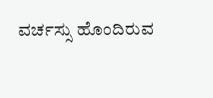ವರ್ಚಸ್ಸು ಹೊಂದಿರುವ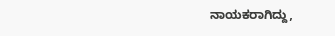ನಾಯಕರಾಗಿದ್ದು,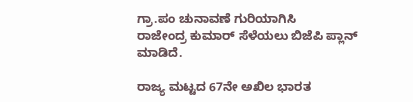ಗ್ರಾ.ಪಂ ಚುನಾವಣೆ ಗುರಿಯಾಗಿಸಿ ರಾಜೇಂದ್ರ ‌ಕುಮಾರ್ ಸೆಳೆಯಲು ಬಿಜೆಪಿ ಪ್ಲಾನ್ ಮಾಡಿದೆ.

ರಾಜ್ಯ ಮಟ್ಟದ 67ನೇ ಅಖಿಲ ಭಾರತ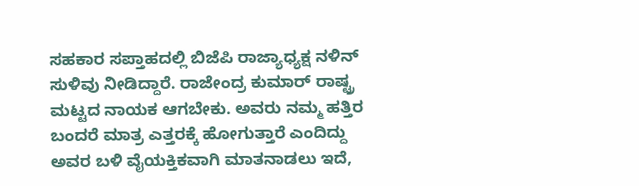ಸಹಕಾರ ಸಪ್ತಾಹದಲ್ಲಿ ಬಿಜೆಪಿ ರಾಜ್ಯಾಧ್ಯಕ್ಷ ನಳಿನ್ ಸುಳಿವು ನೀಡಿದ್ದಾರೆ. ರಾಜೇಂದ್ರ ಕುಮಾರ್ ರಾಷ್ಟ್ರ ಮಟ್ಟದ ನಾಯಕ ಆಗಬೇಕು. ಅವರು ನಮ್ಮ ಹತ್ತಿರ ಬಂದರೆ ಮಾತ್ರ ಎತ್ತರಕ್ಕೆ ಹೋಗುತ್ತಾರೆ ಎಂದಿದ್ದು ಅವರ ‌ಬಳಿ ವೈಯಕ್ತಿಕವಾಗಿ ಮಾತನಾಡಲು ಇದೆ,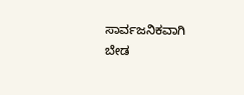ಸಾರ್ವಜನಿಕವಾಗಿ ಬೇಡ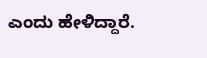ಎಂದು ಹೇಳಿದ್ದಾರೆ.